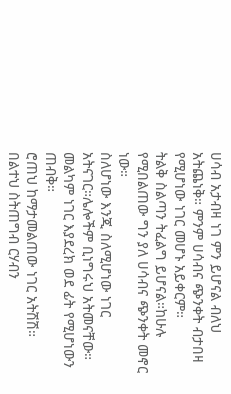ሀሳብ አታብዛ ነገ ምን ይሆናል ብለህ አትጨነቅ። ምንም ሀሳብና ጭንቀት ብታበዛ የሚሆነው ነገር መሆኑ አይቀርም።
ትልቅ ስልጣን ትፈልግ ይሆናል።ከሁሉ የሚበልጠው ግን ያለ ሀሳብና ጭንቀት መኖር ነው።
ስለሆነው እንጂ ስለሚሆነው ነገር አትናገር።ሌሎችም ቢነግሩህ አትመናቸው። መልካም ነገር እያደረክ ወደ ፊት የሚሆነውን ጠብቅ።
ሮጠህ ከማታመልጠው ነገር አትሽሽ።
በልተህ ስትጠግብ ርሃብን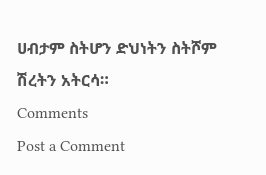ሀብታም ስትሆን ድህነትን ስትሾም ሽረትን አትርሳ።
Comments
Post a Comment